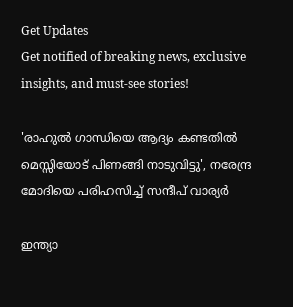Get Updates
Get notified of breaking news, exclusive insights, and must-see stories!

'രാഹുൽ ഗാന്ധിയെ ആദ്യം കണ്ടതിൽ മെസ്സിയോട് പിണങ്ങി നാടുവിട്ടു', നരേന്ദ്ര മോദിയെ പരിഹസിച്ച് സന്ദീപ് വാര്യർ

ഇന്ത്യാ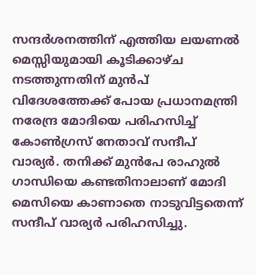സന്ദർശനത്തിന് എത്തിയ ലയണൽ മെസ്സിയുമായി കൂടിക്കാഴ്ച നടത്തുന്നതിന് മുൻപ് വിദേശത്തേക്ക് പോയ പ്രധാനമന്ത്രി നരേന്ദ്ര മോദിയെ പരിഹസിച്ച് കോൺഗ്രസ് നേതാവ് സന്ദീപ് വാര്യർ. തനിക്ക് മുൻപേ രാഹുൽ ഗാന്ധിയെ കണ്ടതിനാലാണ് മോദി മെസിയെ കാണാതെ നാടുവിട്ടതെന്ന് സന്ദീപ് വാര്യർ പരിഹസിച്ചു.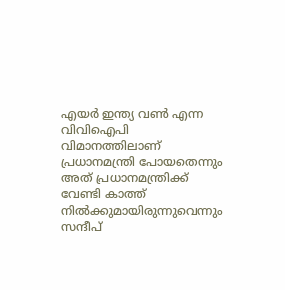എയർ ഇന്ത്യ വൺ എന്ന വിവിഐപി വിമാനത്തിലാണ് പ്രധാനമന്ത്രി പോയതെന്നും അത് പ്രധാനമന്ത്രിക്ക് വേണ്ടി കാത്ത് നിൽക്കുമായിരുന്നുവെന്നും സന്ദീപ്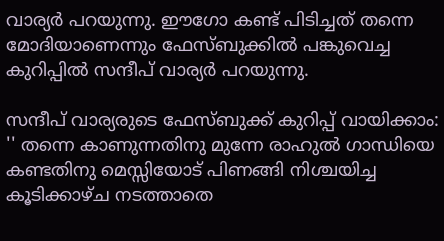വാര്യർ പറയുന്നു. ഈഗോ കണ്ട് പിടിച്ചത് തന്നെ മോദിയാണെന്നും ഫേസ്ബുക്കിൽ പങ്കുവെച്ച കുറിപ്പിൽ സന്ദീപ് വാര്യർ പറയുന്നു.

സന്ദീപ് വാര്യരുടെ ഫേസ്ബുക്ക് കുറിപ്പ് വായിക്കാം: '' തന്നെ കാണുന്നതിനു മുന്നേ രാഹുൽ ഗാന്ധിയെ കണ്ടതിനു മെസ്സിയോട് പിണങ്ങി നിശ്ചയിച്ച കൂടിക്കാഴ്ച നടത്താതെ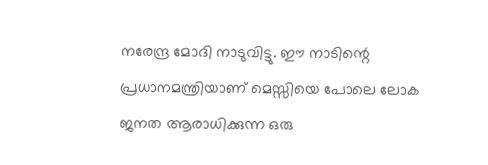നരേന്ദ്ര മോദി നാടുവിട്ടു. ഈ നാടിന്റെ പ്രധാനമന്ത്രിയാണ് മെസ്സിയെ പോലെ ലോക ജനത ആരാധിക്കുന്ന ഒരു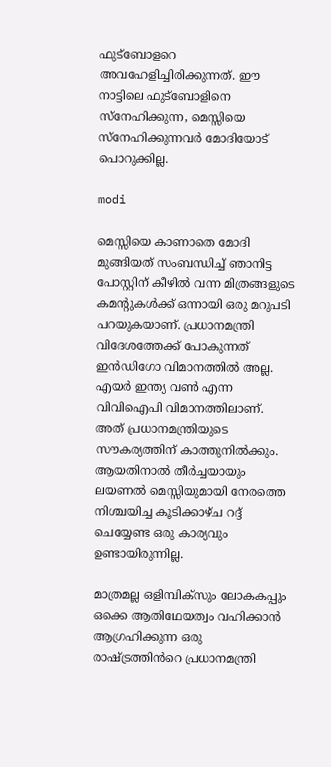ഫുട്ബോളറെ അവഹേളിച്ചിരിക്കുന്നത്. ഈ നാട്ടിലെ ഫുട്ബോളിനെ സ്നേഹിക്കുന്ന, മെസ്സിയെ സ്നേഹിക്കുന്നവർ മോദിയോട് പൊറുക്കില്ല.

modi

മെസ്സിയെ കാണാതെ മോദി മുങ്ങിയത് സംബന്ധിച്ച് ഞാനിട്ട പോസ്റ്റിന് കീഴിൽ വന്ന മിത്രങ്ങളുടെ കമന്റുകൾക്ക് ഒന്നായി ഒരു മറുപടി പറയുകയാണ്. പ്രധാനമന്ത്രി വിദേശത്തേക്ക് പോകുന്നത് ഇൻഡിഗോ വിമാനത്തിൽ അല്ല. എയർ ഇന്ത്യ വൺ എന്ന വിവിഐപി വിമാനത്തിലാണ്. അത് പ്രധാനമന്ത്രിയുടെ സൗകര്യത്തിന് കാത്തുനിൽക്കും. ആയതിനാൽ തീർച്ചയായും ലയണൽ മെസ്സിയുമായി നേരത്തെ നിശ്ചയിച്ച കൂടിക്കാഴ്ച റദ്ദ് ചെയ്യേണ്ട ഒരു കാര്യവും ഉണ്ടായിരുന്നില്ല.

മാത്രമല്ല ഒളിമ്പിക്സും ലോകകപ്പും ഒക്കെ ആതിഥേയത്വം വഹിക്കാൻ ആഗ്രഹിക്കുന്ന ഒരു രാഷ്ട്രത്തിൻറെ പ്രധാനമന്ത്രി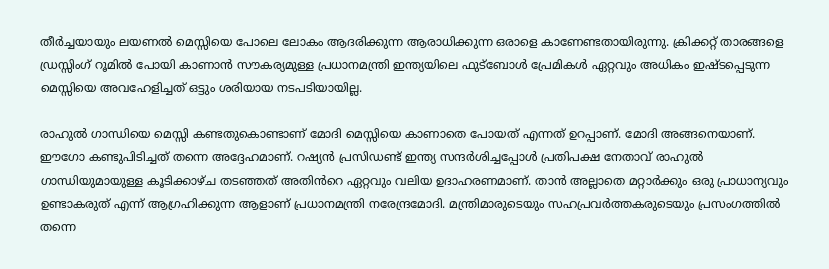തീർച്ചയായും ലയണൽ മെസ്സിയെ പോലെ ലോകം ആദരിക്കുന്ന ആരാധിക്കുന്ന ഒരാളെ കാണേണ്ടതായിരുന്നു. ക്രിക്കറ്റ് താരങ്ങളെ ഡ്രസ്സിംഗ് റൂമിൽ പോയി കാണാൻ സൗകര്യമുള്ള പ്രധാനമന്ത്രി ഇന്ത്യയിലെ ഫുട്ബോൾ പ്രേമികൾ ഏറ്റവും അധികം ഇഷ്ടപ്പെടുന്ന മെസ്സിയെ അവഹേളിച്ചത് ഒട്ടും ശരിയായ നടപടിയായില്ല.

രാഹുൽ ഗാന്ധിയെ മെസ്സി കണ്ടതുകൊണ്ടാണ് മോദി മെസ്സിയെ കാണാതെ പോയത് എന്നത് ഉറപ്പാണ്. മോദി അങ്ങനെയാണ്. ഈഗോ കണ്ടുപിടിച്ചത് തന്നെ അദ്ദേഹമാണ്. റഷ്യൻ പ്രസിഡണ്ട് ഇന്ത്യ സന്ദർശിച്ചപ്പോൾ പ്രതിപക്ഷ നേതാവ് രാഹുൽ ഗാന്ധിയുമായുള്ള കൂടിക്കാഴ്ച തടഞ്ഞത് അതിൻറെ ഏറ്റവും വലിയ ഉദാഹരണമാണ്. താൻ അല്ലാതെ മറ്റാർക്കും ഒരു പ്രാധാന്യവും ഉണ്ടാകരുത് എന്ന് ആഗ്രഹിക്കുന്ന ആളാണ് പ്രധാനമന്ത്രി നരേന്ദ്രമോദി. മന്ത്രിമാരുടെയും സഹപ്രവർത്തകരുടെയും പ്രസംഗത്തിൽ തന്നെ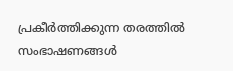പ്രകീർത്തിക്കുന്ന തരത്തിൽ സംഭാഷണങ്ങൾ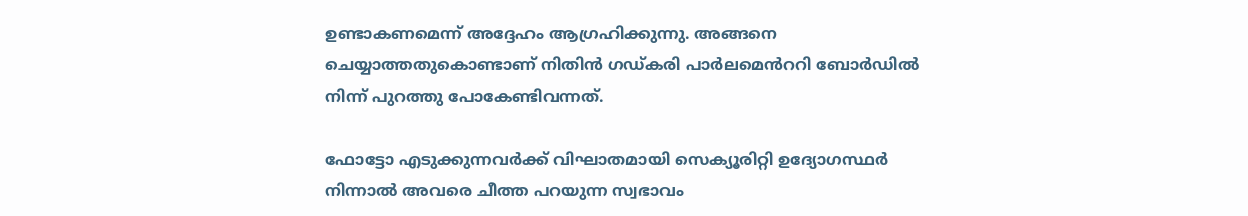ഉണ്ടാകണമെന്ന് അദ്ദേഹം ആഗ്രഹിക്കുന്നു. അങ്ങനെ ചെയ്യാത്തതുകൊണ്ടാണ് നിതിൻ ഗഡ്കരി പാർലമെൻററി ബോർഡിൽ നിന്ന് പുറത്തു പോകേണ്ടിവന്നത്.

ഫോട്ടോ എടുക്കുന്നവർക്ക് വിഘാതമായി സെക്യൂരിറ്റി ഉദ്യോഗസ്ഥർ നിന്നാൽ അവരെ ചീത്ത പറയുന്ന സ്വഭാവം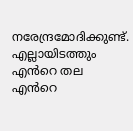നരേന്ദ്രമോദിക്കുണ്ട്. എല്ലായിടത്തും എൻറെ തല എൻറെ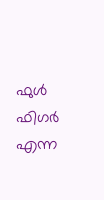ഫുൾ ഫിഗർ എന്ന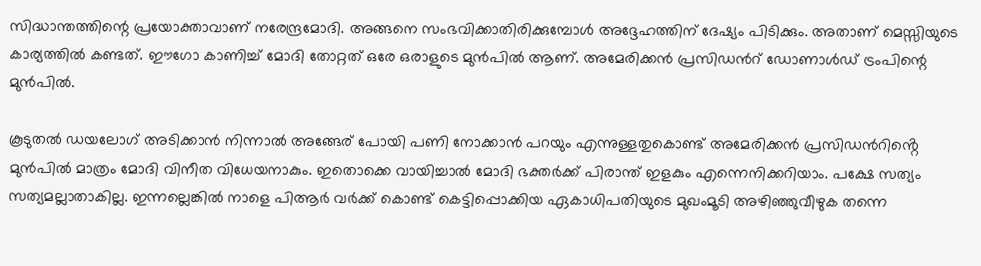സിദ്ധാന്തത്തിന്റെ പ്രയോക്താവാണ് നരേന്ദ്രമോദി. അങ്ങനെ സംഭവിക്കാതിരിക്കുമ്പോൾ അദ്ദേഹത്തിന് ദേഷ്യം പിടിക്കും. അതാണ് മെസ്സിയുടെ കാര്യത്തിൽ കണ്ടത്. ഈഗോ കാണിച്ച് മോദി തോറ്റത് ഒരേ ഒരാളുടെ മുൻപിൽ ആണ്. അമേരിക്കൻ പ്രസിഡൻറ് ഡോണാൾഡ് ട്രംപിന്റെ മുൻപിൽ.

കൂടുതൽ ഡയലോഗ് അടിക്കാൻ നിന്നാൽ അങ്ങേര് പോയി പണി നോക്കാൻ പറയും എന്നുള്ളതുകൊണ്ട് അമേരിക്കൻ പ്രസിഡൻറിൻ്റെ മുൻപിൽ മാത്രം മോദി വിനീത വിധേയനാകും. ഇതൊക്കെ വായിച്ചാൽ മോദി ഭക്തർക്ക് പിരാന്ത് ഇളകും എന്നെനിക്കറിയാം. പക്ഷേ സത്യം സത്യമല്ലാതാകില്ല. ഇന്നല്ലെങ്കിൽ നാളെ പിആർ വർക്ക് കൊണ്ട് കെട്ടിപ്പൊക്കിയ ഏകാധിപതിയുടെ മുഖംമൂടി അഴിഞ്ഞുവീഴുക തന്നെ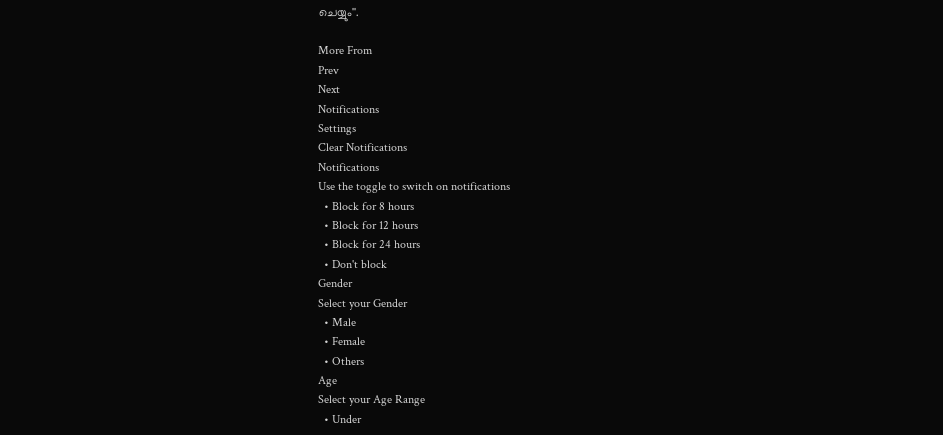ചെയ്യും''.

More From
Prev
Next
Notifications
Settings
Clear Notifications
Notifications
Use the toggle to switch on notifications
  • Block for 8 hours
  • Block for 12 hours
  • Block for 24 hours
  • Don't block
Gender
Select your Gender
  • Male
  • Female
  • Others
Age
Select your Age Range
  • Under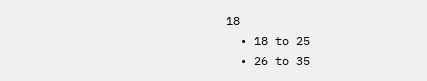18
  • 18 to 25
  • 26 to 35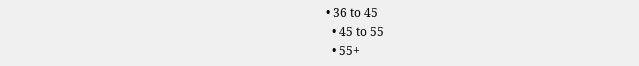• 36 to 45
  • 45 to 55
  • 55+